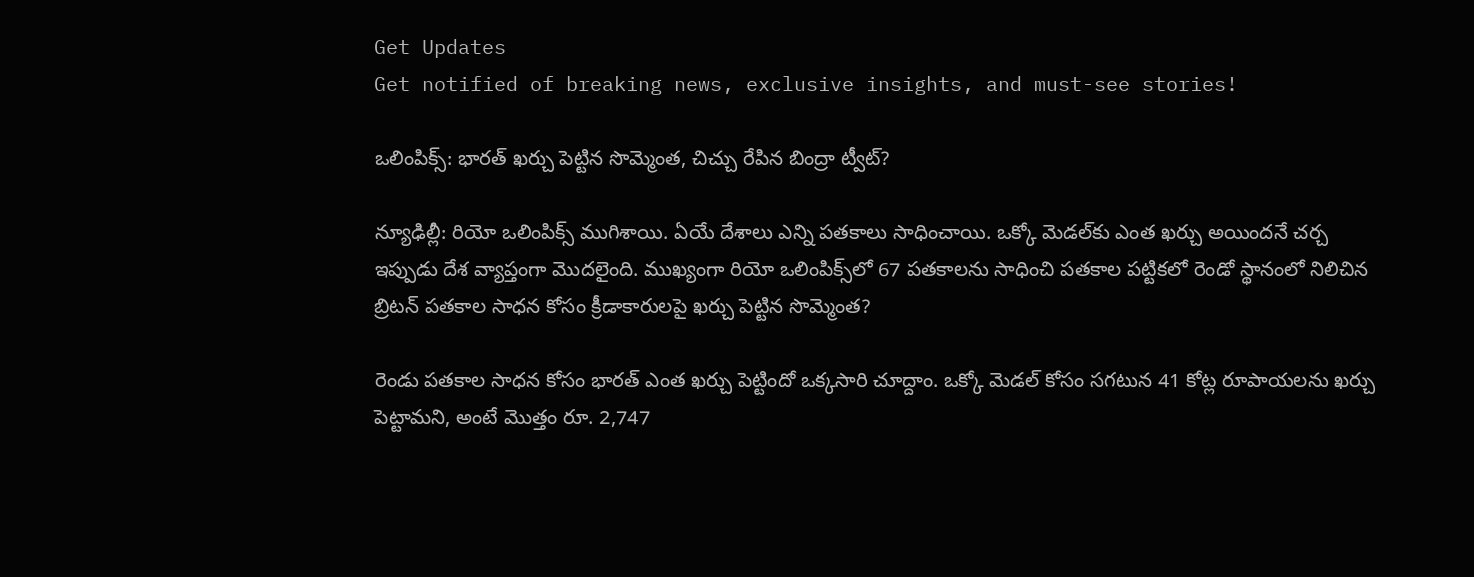Get Updates
Get notified of breaking news, exclusive insights, and must-see stories!

ఒలింపిక్స్‌: భారత్ ఖర్చు పెట్టిన సొమ్మెంత, చిచ్చు రేపిన బింద్రా ట్వీట్?

న్యూఢిల్లీ: రియో ఒలింపిక్స్ ముగిశాయి. ఏయే దేశాలు ఎన్ని పతకాలు సాధించాయి. ఒక్కో మెడల్‌కు ఎంత ఖర్చు అయిందనే చర్చ ఇప్పుడు దేశ వ్యాప్తంగా మొదలైంది. ముఖ్యంగా రియో ఒలింపిక్స్‌లో 67 పతకాలను సాధించి పతకాల పట్టికలో రెండో స్థానంలో నిలిచిన బ్రిటన్ పతకాల సాధన కోసం క్రీడాకారులపై ఖర్చు పెట్టిన సొమ్మెంత?

రెండు పతకాల సాధన కోసం భారత్ ఎంత ఖర్చు పెట్టిందో ఒక్కసారి చూద్దాం. ఒక్కో మెడల్ కోసం సగటున 41 కోట్ల రూపాయలను ఖర్చు పెట్టామని, అంటే మొత్తం రూ. 2,747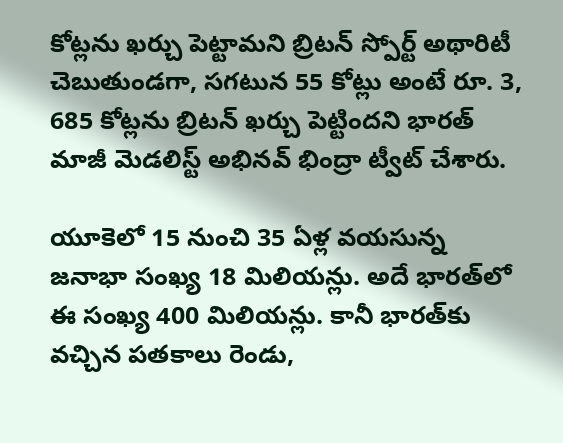కోట్లను ఖర్చు పెట్టామని బ్రిటన్ స్పోర్ట్ అథారిటీ చెబుతుండగా, సగటున 55 కోట్లు అంటే రూ. 3, 685 కోట్లను బ్రిటన్ ఖర్చు పెట్టిందని భారత్ మాజీ మెడలిస్ట్ అభినవ్ భింద్రా ట్వీట్ చేశారు.

యూకెలో 15 నుంచి 35 ఏళ్ల వయసున్న జనాభా సంఖ్య 18 మిలియన్లు. అదే భారత్‌లో ఈ సంఖ్య 400 మిలియన్లు. కానీ భారత్‌కు వచ్చిన పతకాలు రెండు,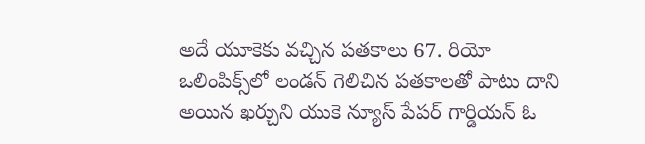అదే యూకెకు వచ్చిన పతకాలు 67. రియో ఒలింపిక్స్‌లో లండన్ గెలిచిన పతకాలతో పాటు దాని అయిన ఖర్చుని యుకె న్యూస్ పేపర్ గార్డియన్ ఓ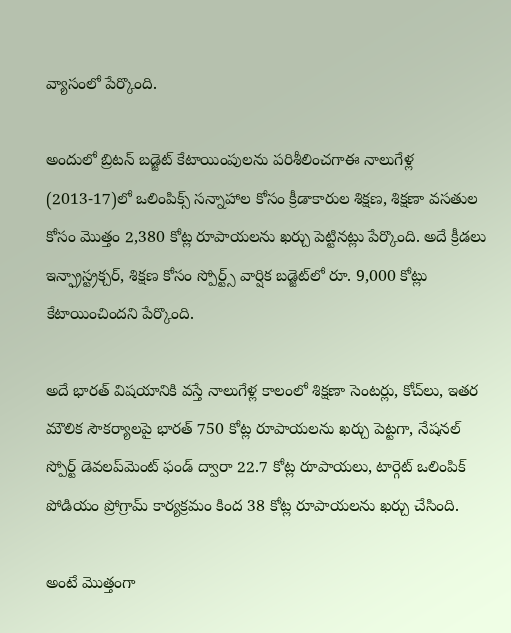వ్యాసంలో పేర్కొంది.

అందులో బ్రిటన్ బడ్జెట్ కేటాయింపులను పరిశీలించగాఈ నాలుగేళ్ల (2013-17)లో ఒలింపిక్స్ సన్నాహాల కోసం క్రీడాకారుల శిక్షణ, శిక్షణా వసతుల కోసం మొత్తం 2,380 కోట్ల రూపాయలను ఖర్చు పెట్టినట్లు పేర్కొంది. అదే క్రీడలు ఇన్ఫ్రాస్ట్రక్చర్, శిక్షణ కోసం స్పోర్ట్స్ వార్షిక బడ్జెట్‌లో రూ. 9,000 కోట్లు కేటాయించిందని పేర్కొంది.

అదే భారత్ విషయానికి వస్తే నాలుగేళ్ల కాలంలో శిక్షణా సెంటర్లు, కోచ్‌లు, ఇతర మౌలిక సౌకర్యాలపై భారత్ 750 కోట్ల రూపాయలను ఖర్చు పెట్టగా, నేషనల్ స్పోర్ట్ డెవలప్‌మెంట్ ఫండ్ ద్వారా 22.7 కోట్ల రూపాయలు, టార్గెట్ ఒలింపిక్ పోడియం ప్రోగ్రామ్ కార్యక్రమం కింద 38 కోట్ల రూపాయలను ఖర్చు చేసింది.

అంటే మొత్తంగా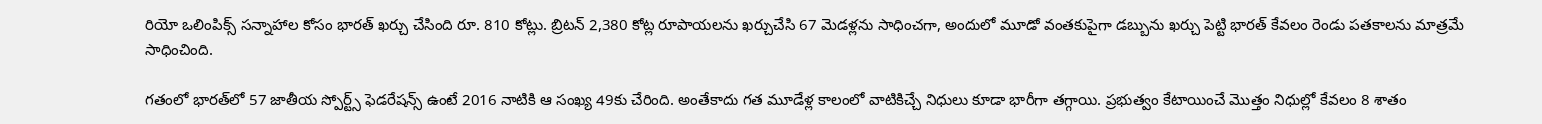రియో ఒలింపిక్స్ సన్నాహాల కోసం భారత్ ఖర్చు చేసింది రూ. 810 కోట్లు. బ్రిటన్ 2,380 కోట్ల రూపాయలను ఖర్చుచేసి 67 మెడళ్లను సాధించగా, అందులో మూడో వంతకుపైగా డబ్బును ఖర్చు పెట్టి భారత్ కేవలం రెండు పతకాలను మాత్రమే సాధించింది.

గతంలో భారత్‌లో 57 జాతీయ స్పోర్ట్స్ ఫెడరేషన్స్ ఉంటే 2016 నాటికి ఆ సంఖ్య 49కు చేరింది. అంతేకాదు గత మూడేళ్ల కాలంలో వాటికిచ్చే నిధులు కూడా భారీగా తగ్గాయి. ప్రభుత్వం కేటాయించే మొత్తం నిధుల్లో కేవలం 8 శాతం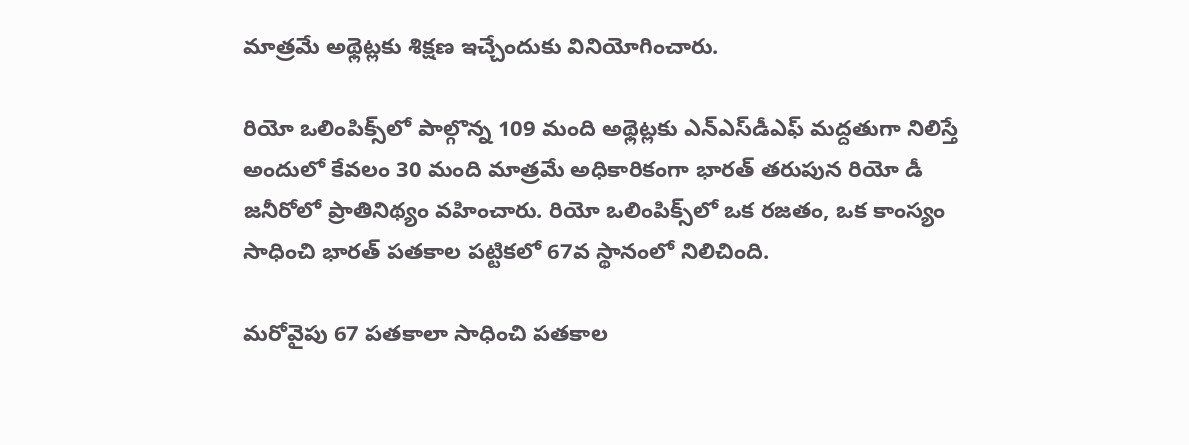మాత్రమే అథ్లెట్లకు శిక్షణ ఇచ్చేందుకు వినియోగించారు.

రియో ఒలింపిక్స్‌లో పాల్గొన్న 109 మంది అథ్లెట్లకు ఎన్ఎస్‌డీఎఫ్ మద్దతుగా నిలిస్తే అందులో కేవలం 30 మంది మాత్రమే అధికారికంగా భారత్ తరుపున రియో డీ జనీరోలో ప్రాతినిథ్యం వహించారు. రియో ఒలింపిక్స్‌లో ఒక రజతం, ఒక కాంస్యం సాధించి భారత్ పతకాల పట్టికలో 67వ స్థానంలో నిలిచింది.

మరోవైపు 67 పతకాలా సాధించి పతకాల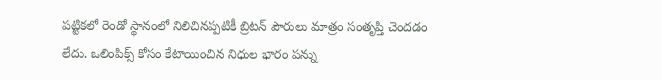పట్టికలో రెండో స్థానంలో నిలిచినప్పటికీ బ్రిటన్ పౌరులు మాత్రం సంతృప్తి చెందడం లేదు. ఒలింపిక్స్ కోసం కేటాయించిన నిధుల భారం పన్ను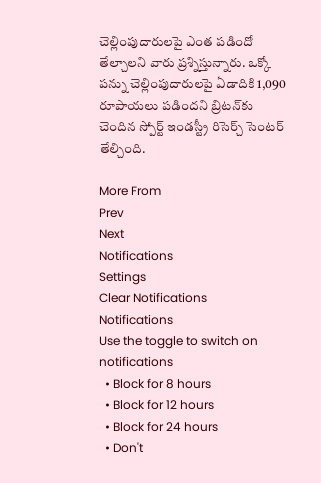చెల్లింపుదారులపై ఎంత పడిందో తేల్చాలని వారు ప్రశ్నిస్తున్నారు. ఒక్కో పన్ను చెల్లింపుదారులపై ఏడాదికి 1,090 రూపాయలు పడిందని బ్రిటన్‌కు చెందిన స్పోర్ట్ ఇండస్ట్రీ రిసెర్చ్ సెంటర్ తేల్చింది.

More From
Prev
Next
Notifications
Settings
Clear Notifications
Notifications
Use the toggle to switch on notifications
  • Block for 8 hours
  • Block for 12 hours
  • Block for 24 hours
  • Don't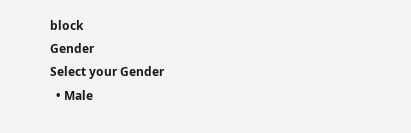block
Gender
Select your Gender
  • Male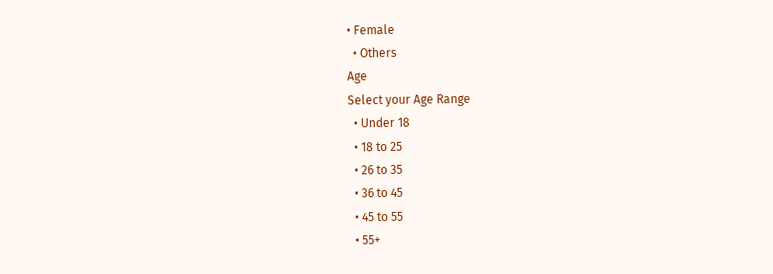• Female
  • Others
Age
Select your Age Range
  • Under 18
  • 18 to 25
  • 26 to 35
  • 36 to 45
  • 45 to 55
  • 55+